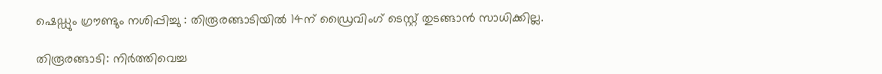ഷെഡ്ഡും ഗ്രൗണ്ടും നശിപ്പിച്ചു : തിരൂരങ്ങാടിയിൽ 14ന് ഡ്രൈവിംഗ് ടെസ്റ്റ് തുടങ്ങാൻ സാധിക്കില്ല.

തിരൂരങ്ങാടി: നിർത്തിവെച്ച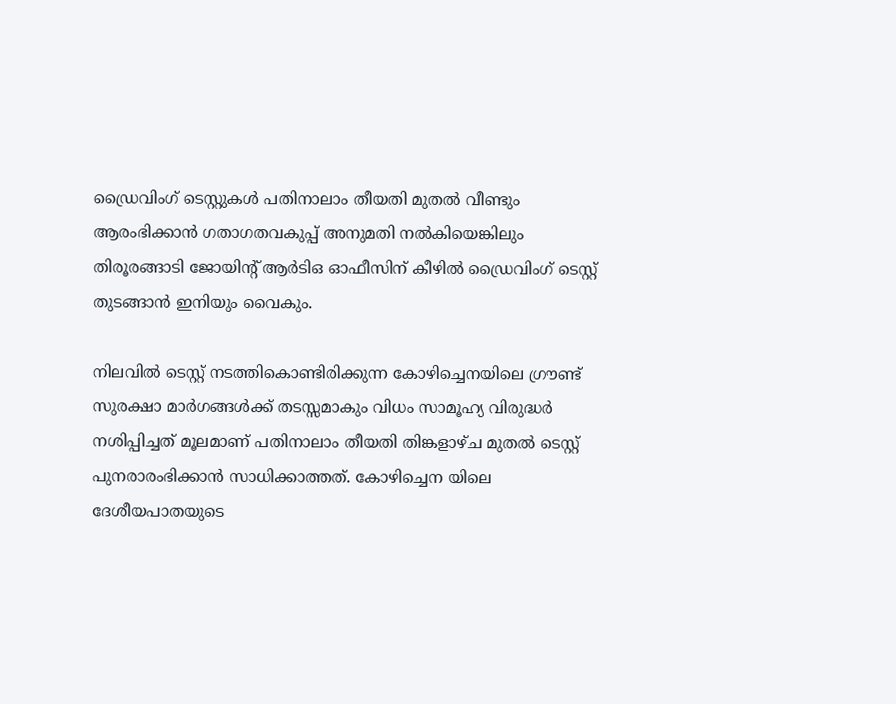ഡ്രൈവിംഗ് ടെസ്റ്റുകൾ പതിനാലാം തീയതി മുതൽ വീണ്ടും ആരംഭിക്കാൻ ഗതാഗതവകുപ്പ് അനുമതി നൽകിയെങ്കിലും തിരൂരങ്ങാടി ജോയിൻ്റ് ആർടിഒ ഓഫീസിന് കീഴിൽ ഡ്രൈവിംഗ് ടെസ്റ്റ് തുടങ്ങാൻ ഇനിയും വൈകും.

നിലവിൽ ടെസ്റ്റ് നടത്തികൊണ്ടിരിക്കുന്ന കോഴിച്ചെനയിലെ ഗ്രൗണ്ട് സുരക്ഷാ മാർഗങ്ങൾക്ക് തടസ്സമാകും വിധം സാമൂഹ്യ വിരുദ്ധർ നശിപ്പിച്ചത് മൂലമാണ് പതിനാലാം തീയതി തിങ്കളാഴ്ച മുതൽ ടെസ്റ്റ് പുനരാരംഭിക്കാൻ സാധിക്കാത്തത്. കോഴിച്ചെന യിലെ ദേശീയപാതയുടെ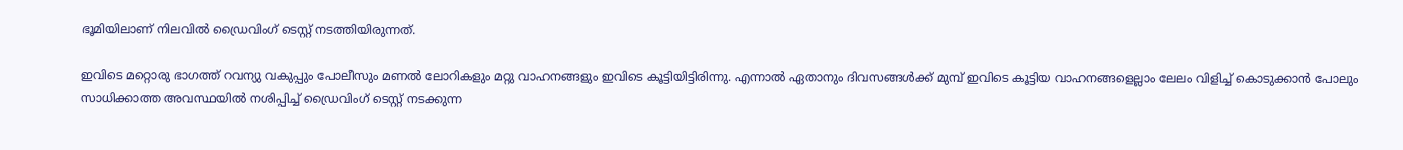ഭൂമിയിലാണ് നിലവിൽ ഡ്രൈവിംഗ് ടെസ്റ്റ് നടത്തിയിരുന്നത്.

ഇവിടെ മറ്റൊരു ഭാഗത്ത് റവന്യു വകുപ്പും പോലീസും മണൽ ലോറികളും മറ്റു വാഹനങ്ങളും ഇവിടെ കൂട്ടിയിട്ടിരിന്നു. എന്നാൽ ഏതാനും ദിവസങ്ങൾക്ക് മുമ്പ് ഇവിടെ കൂട്ടിയ വാഹനങ്ങളെല്ലാം ലേലം വിളിച്ച് കൊടുക്കാൻ പോലും സാധിക്കാത്ത അവസ്ഥയിൽ നശിപ്പിച്ച് ഡ്രൈവിംഗ് ടെസ്റ്റ് നടക്കുന്ന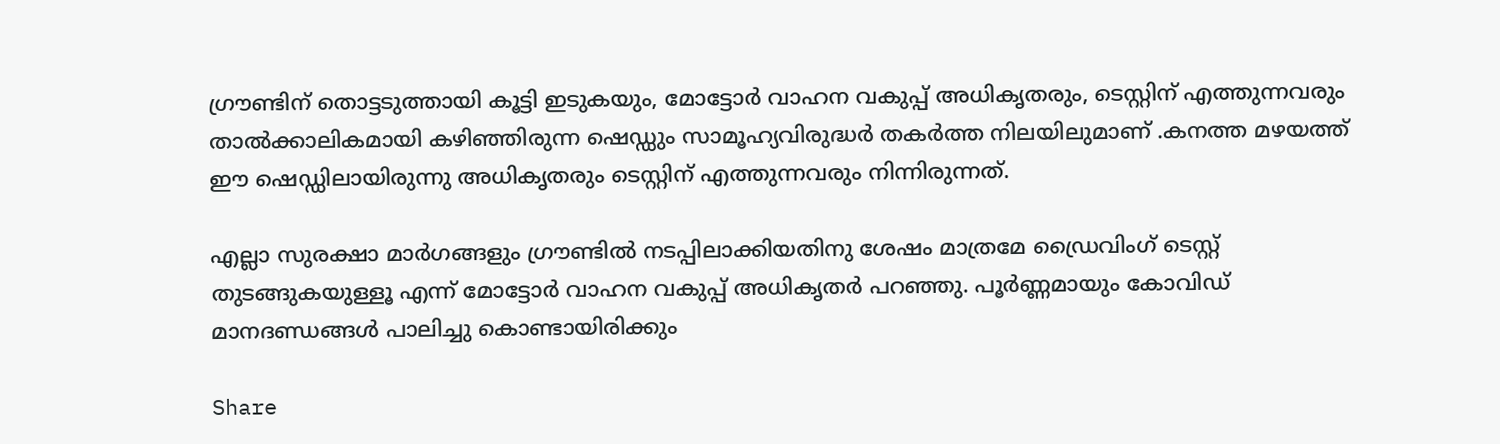ഗ്രൗണ്ടിന് തൊട്ടടുത്തായി കൂട്ടി ഇടുകയും, മോട്ടോർ വാഹന വകുപ്പ് അധികൃതരും, ടെസ്റ്റിന് എത്തുന്നവരും താൽക്കാലികമായി കഴിഞ്ഞിരുന്ന ഷെഡ്ഡും സാമൂഹ്യവിരുദ്ധർ തകർത്ത നിലയിലുമാണ്‌ .കനത്ത മഴയത്ത് ഈ ഷെഡ്ഡിലായിരുന്നു അധികൃതരും ടെസ്റ്റിന് എത്തുന്നവരും നിന്നിരുന്നത്.

എല്ലാ സുരക്ഷാ മാർഗങ്ങളും ഗ്രൗണ്ടിൽ നടപ്പിലാക്കിയതിനു ശേഷം മാത്രമേ ഡ്രൈവിംഗ് ടെസ്റ്റ് തുടങ്ങുകയുള്ളൂ എന്ന് മോട്ടോർ വാഹന വകുപ്പ് അധികൃതർ പറഞ്ഞു. പൂർണ്ണമായും കോവിഡ് മാനദണ്ഡങ്ങൾ പാലിച്ചു കൊണ്ടായിരിക്കും

Share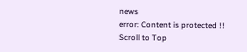news
error: Content is protected !!
Scroll to Top